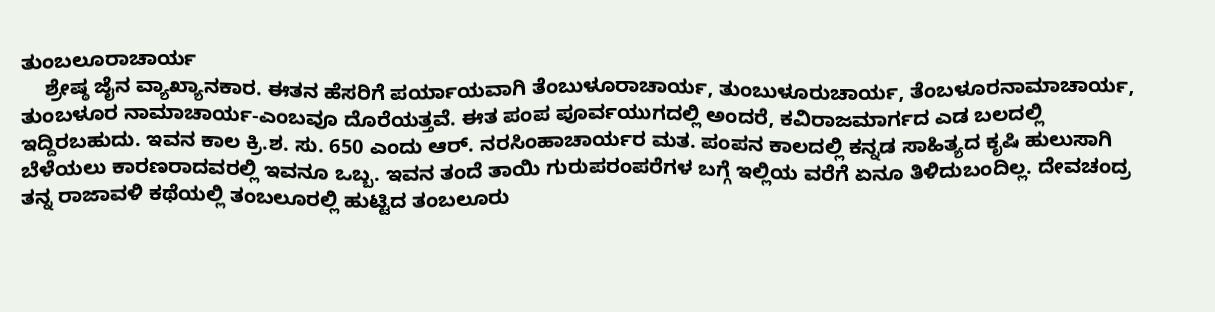ತುಂಬಲೂರಾಚಾರ್ಯ
    ಶ್ರೇಷ್ಠ ಜೈನ ವ್ಯಾಖ್ಯಾನಕಾರ. ಈತನ ಹೆಸರಿಗೆ ಪರ್ಯಾಯವಾಗಿ ತೆಂಬುಳೂರಾಚಾರ್ಯ, ತುಂಬುಳೂರುಚಾರ್ಯ, ತೆಂಬಳೂರನಾಮಾಚಾರ್ಯ, ತುಂಬಳೂರ ನಾಮಾಚಾರ್ಯ-ಎಂಬವೂ ದೊರೆಯತ್ತವೆ. ಈತ ಪಂಪ ಪೂರ್ವಯುಗದಲ್ಲಿ ಅಂದರೆ, ಕವಿರಾಜಮಾರ್ಗದ ಎಡ ಬಲದಲ್ಲಿ ಇದ್ದಿರಬಹುದು. ಇವನ ಕಾಲ ಕ್ರಿ.ಶ. ಸು. 650 ಎಂದು ಆರ್. ನರಸಿಂಹಾಚಾರ್ಯರ ಮತ. ಪಂಪನ ಕಾಲದಲ್ಲಿ ಕನ್ನಡ ಸಾಹಿತ್ಯದ ಕೃಷಿ ಹುಲುಸಾಗಿ ಬೆಳೆಯಲು ಕಾರಣರಾದವರಲ್ಲಿ ಇವನೂ ಒಬ್ಬ. ಇವನ ತಂದೆ ತಾಯಿ ಗುರುಪರಂಪರೆಗಳ ಬಗ್ಗೆ ಇಲ್ಲಿಯ ವರೆಗೆ ಏನೂ ತಿಳಿದುಬಂದಿಲ್ಲ. ದೇವಚಂದ್ರ ತನ್ನ ರಾಜಾವಳಿ ಕಥೆಯಲ್ಲಿ ತಂಬಲೂರಲ್ಲಿ ಹುಟ್ಟಿದ ತಂಬಲೂರು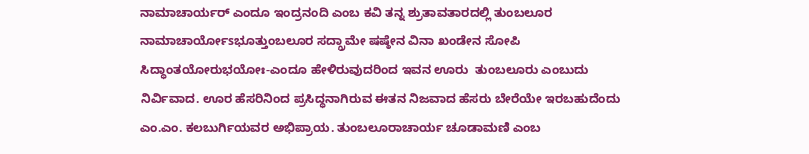ನಾಮಾಚಾರ್ಯರ್ ಎಂದೂ ಇಂದ್ರನಂದಿ ಎಂಬ ಕವಿ ತನ್ನ ಶ್ರುತಾವತಾರದಲ್ಲಿ ತುಂಬಲೂರ ನಾಮಾಚಾರ್ಯೋsಭೂತ್ತುಂಬಲೂರ ಸದ್ಗ್ರಾಮೇ ಷಷ್ಠೇನ ವಿನಾ ಖಂಡೇನ ಸೋಪಿ ಸಿದ್ಧಾಂತಯೋರುಭಯೋಃ-ಎಂದೂ ಹೇಳಿರುವುದರಿಂದ ಇವನ ಊರು  ತುಂಬಲೂರು ಎಂಬುದು ನಿರ್ವಿವಾದ. ಊರ ಹೆಸರಿನಿಂದ ಪ್ರಸಿದ್ಧನಾಗಿರುವ ಈತನ ನಿಜವಾದ ಹೆಸರು ಬೇರೆಯೇ ಇರಬಹುದೆಂದು ಎಂ.ಎಂ. ಕಲಬುರ್ಗಿಯವರ ಅಭಿಪ್ರಾಯ. ತುಂಬಲೂರಾಚಾರ್ಯ ಚೂಡಾಮಣಿ ಎಂಬ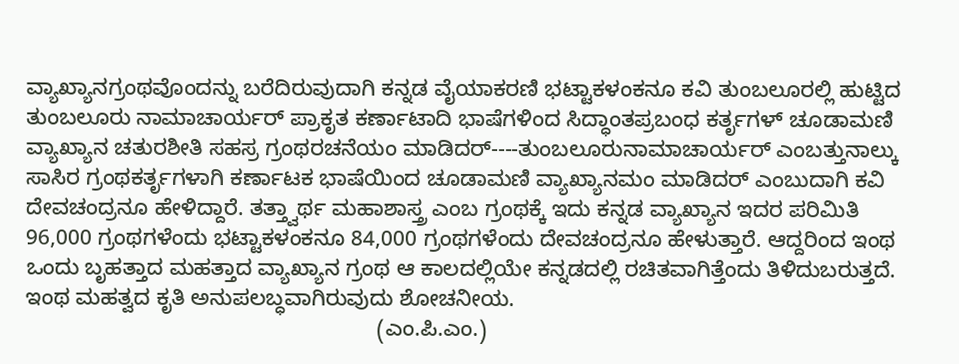ವ್ಯಾಖ್ಯಾನಗ್ರಂಥವೊಂದನ್ನು ಬರೆದಿರುವುದಾಗಿ ಕನ್ನಡ ವೈಯಾಕರಣಿ ಭಟ್ಟಾಕಳಂಕನೂ ಕವಿ ತುಂಬಲೂರಲ್ಲಿ ಹುಟ್ಟಿದ ತುಂಬಲೂರು ನಾಮಾಚಾರ್ಯರ್ ಪ್ರಾಕೃತ ಕರ್ಣಾಟಾದಿ ಭಾಷೆಗಳಿಂದ ಸಿದ್ಧಾಂತಪ್ರಬಂಧ ಕರ್ತೃಗಳ್ ಚೂಡಾಮಣಿ ವ್ಯಾಖ್ಯಾನ ಚತುರಶೀತಿ ಸಹಸ್ರ ಗ್ರಂಥರಚನೆಯಂ ಮಾಡಿದರ್----ತುಂಬಲೂರುನಾಮಾಚಾರ್ಯರ್ ಎಂಬತ್ತುನಾಲ್ಕು ಸಾಸಿರ ಗ್ರಂಥಕರ್ತೃಗಳಾಗಿ ಕರ್ಣಾಟಕ ಭಾಷೆಯಿಂದ ಚೂಡಾಮಣಿ ವ್ಯಾಖ್ಯಾನಮಂ ಮಾಡಿದರ್ ಎಂಬುದಾಗಿ ಕವಿ ದೇವಚಂದ್ರನೂ ಹೇಳಿದ್ದಾರೆ. ತತ್ತ್ವಾರ್ಥ ಮಹಾಶಾಸ್ತ್ರ ಎಂಬ ಗ್ರಂಥಕ್ಕೆ ಇದು ಕನ್ನಡ ವ್ಯಾಖ್ಯಾನ ಇದರ ಪರಿಮಿತಿ 96,000 ಗ್ರಂಥಗಳೆಂದು ಭಟ್ಟಾಕಳಂಕನೂ 84,000 ಗ್ರಂಥಗಳೆಂದು ದೇವಚಂದ್ರನೂ ಹೇಳುತ್ತಾರೆ. ಆದ್ದರಿಂದ ಇಂಥ ಒಂದು ಬೃಹತ್ತಾದ ಮಹತ್ತಾದ ವ್ಯಾಖ್ಯಾನ ಗ್ರಂಥ ಆ ಕಾಲದಲ್ಲಿಯೇ ಕನ್ನಡದಲ್ಲಿ ರಚಿತವಾಗಿತ್ತೆಂದು ತಿಳಿದುಬರುತ್ತದೆ. ಇಂಥ ಮಹತ್ವದ ಕೃತಿ ಅನುಪಲಬ್ಧವಾಗಿರುವುದು ಶೋಚನೀಯ.
                                                          (ಎಂ.ಪಿ.ಎಂ.)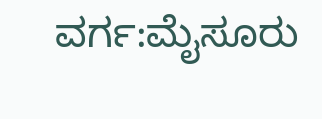ವರ್ಗ:ಮೈಸೂರು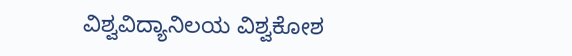ವಿಶ್ವವಿದ್ಯಾನಿಲಯ ವಿಶ್ವಕೋಶ